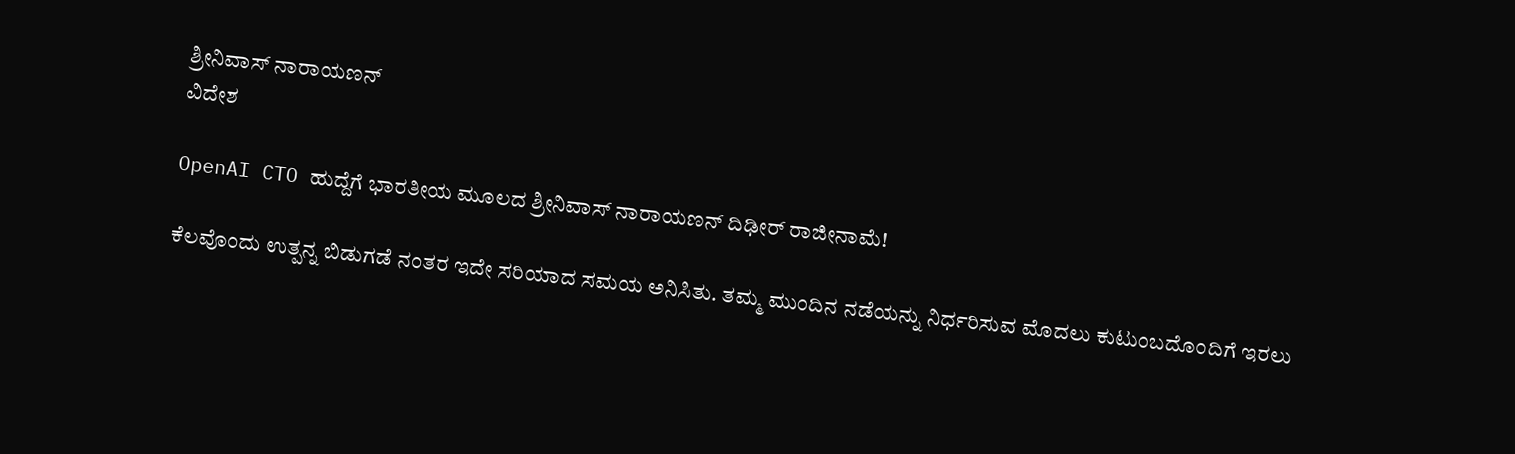ಶ್ರೀನಿವಾಸ್ ನಾರಾಯಣನ್
ವಿದೇಶ

OpenAI CTO ಹುದ್ದೆಗೆ ಭಾರತೀಯ ಮೂಲದ ಶ್ರೀನಿವಾಸ್ ನಾರಾಯಣನ್ ದಿಢೀರ್ ರಾಜೀನಾಮೆ!

ಕೆಲವೊಂದು ಉತ್ಪನ್ನ ಬಿಡುಗಡೆ ನಂತರ ಇದೇ ಸರಿಯಾದ ಸಮಯ ಅನಿಸಿತು. ತಮ್ಮ ಮುಂದಿನ ನಡೆಯನ್ನು ನಿರ್ಧರಿಸುವ ಮೊದಲು ಕುಟುಂಬದೊಂದಿಗೆ ಇರಲು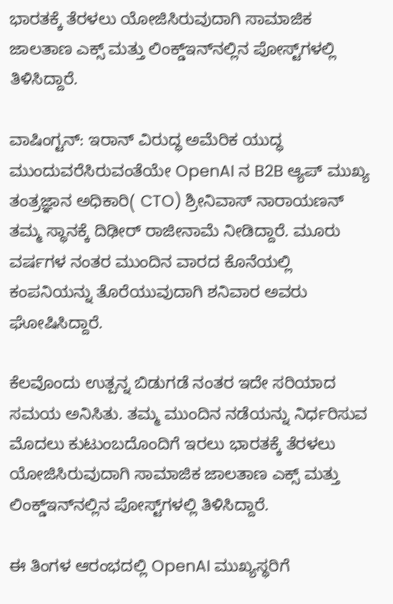ಭಾರತಕ್ಕೆ ತೆರಳಲು ಯೋಜಿಸಿರುವುದಾಗಿ ಸಾಮಾಜಿಕ ಜಾಲತಾಣ ಎಕ್ಸ್ ಮತ್ತು ಲಿಂಕ್ಡ್‌ಇನ್‌ನಲ್ಲಿನ ಪೋಸ್ಟ್‌ಗಳಲ್ಲಿ ತಿಳಿಸಿದ್ದಾರೆ.

ವಾಷಿಂಗ್ಟನ್: ಇರಾನ್ ವಿರುದ್ಧ ಅಮೆರಿಕ ಯುದ್ಧ ಮುಂದುವರೆಸಿರುವಂತೆಯೇ OpenAI ನ B2B ಆ್ಯಪ್ ಮುಖ್ಯ ತಂತ್ರಜ್ಞಾನ ಅಧಿಕಾರಿ( CTO) ಶ್ರೀನಿವಾಸ್ ನಾರಾಯಣನ್ ತಮ್ಮ ಸ್ಥಾನಕ್ಕೆ ದಿಢೀರ್ ರಾಜೀನಾಮೆ ನೀಡಿದ್ದಾರೆ. ಮೂರು ವರ್ಷಗಳ ನಂತರ ಮುಂದಿನ ವಾರದ ಕೊನೆಯಲ್ಲಿ ಕಂಪನಿಯನ್ನು ತೊರೆಯುವುದಾಗಿ ಶನಿವಾರ ಅವರು ಘೋಷಿಸಿದ್ದಾರೆ.

ಕೆಲವೊಂದು ಉತ್ಪನ್ನ ಬಿಡುಗಡೆ ನಂತರ ಇದೇ ಸರಿಯಾದ ಸಮಯ ಅನಿಸಿತು. ತಮ್ಮ ಮುಂದಿನ ನಡೆಯನ್ನು ನಿರ್ಧರಿಸುವ ಮೊದಲು ಕುಟುಂಬದೊಂದಿಗೆ ಇರಲು ಭಾರತಕ್ಕೆ ತೆರಳಲು ಯೋಜಿಸಿರುವುದಾಗಿ ಸಾಮಾಜಿಕ ಜಾಲತಾಣ ಎಕ್ಸ್ ಮತ್ತು ಲಿಂಕ್ಡ್‌ಇನ್‌ನಲ್ಲಿನ ಪೋಸ್ಟ್‌ಗಳಲ್ಲಿ ತಿಳಿಸಿದ್ದಾರೆ.

ಈ ತಿಂಗಳ ಆರಂಭದಲ್ಲಿ OpenAI ಮುಖ್ಯಸ್ಥರಿಗೆ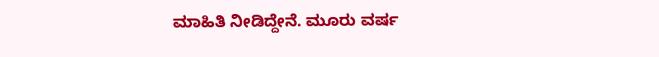ಮಾಹಿತಿ ನೀಡಿದ್ದೇನೆ. ಮೂರು ವರ್ಷ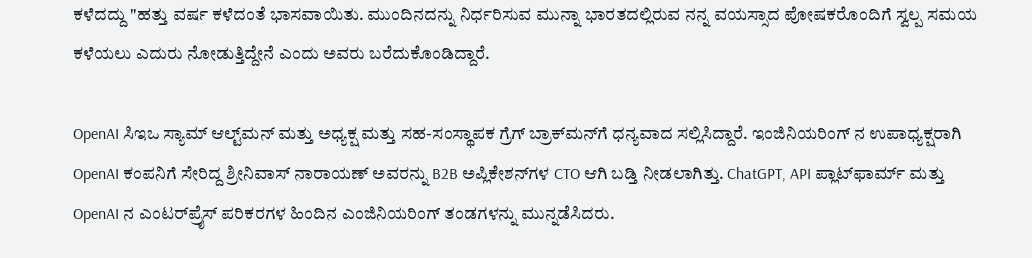ಕಳೆದದ್ದು "ಹತ್ತು ವರ್ಷ ಕಳೆದಂತೆ ಭಾಸವಾಯಿತು. ಮುಂದಿನದನ್ನು ನಿರ್ಧರಿಸುವ ಮುನ್ನಾ ಭಾರತದಲ್ಲಿರುವ ನನ್ನ ವಯಸ್ಸಾದ ಪೋಷಕರೊಂದಿಗೆ ಸ್ವಲ್ಪ ಸಮಯ ಕಳೆಯಲು ಎದುರು ನೋಡುತ್ತಿದ್ದೇನೆ ಎಂದು ಅವರು ಬರೆದುಕೊಂಡಿದ್ದಾರೆ.

OpenAI ಸಿಇಒ ಸ್ಯಾಮ್ ಆಲ್ಟ್‌ಮನ್ ಮತ್ತು ಅಧ್ಯಕ್ಷ ಮತ್ತು ಸಹ-ಸಂಸ್ಥಾಪಕ ಗ್ರೆಗ್ ಬ್ರಾಕ್‌ಮನ್‌ಗೆ ಧನ್ಯವಾದ ಸಲ್ಲಿಸಿದ್ದಾರೆ. ಇಂಜಿನಿಯರಿಂಗ್ ನ ಉಪಾಧ್ಯಕ್ಷರಾಗಿ OpenAI ಕಂಪನಿಗೆ ಸೇರಿದ್ದ ಶ್ರೀನಿವಾಸ್ ನಾರಾಯಣ್ ಅವರನ್ನು B2B ಅಪ್ಲಿಕೇಶನ್‌ಗಳ CTO ಆಗಿ ಬಡ್ತಿ ನೀಡಲಾಗಿತ್ತು. ChatGPT, API ಪ್ಲಾಟ್‌ಫಾರ್ಮ್ ಮತ್ತು OpenAI ನ ಎಂಟರ್‌ಪ್ರೈಸ್ ಪರಿಕರಗಳ ಹಿಂದಿನ ಎಂಜಿನಿಯರಿಂಗ್ ತಂಡಗಳನ್ನು ಮುನ್ನಡೆಸಿದರು.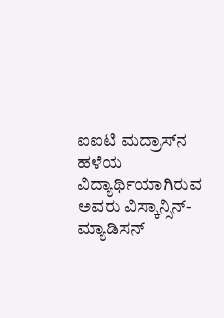ಐಐಟಿ ಮದ್ರಾಸ್‌ನ ಹಳೆಯ ವಿದ್ಯಾರ್ಥಿಯಾಗಿರುವ ಅವರು ವಿಸ್ಕಾನ್ಸಿನ್-ಮ್ಯಾಡಿಸನ್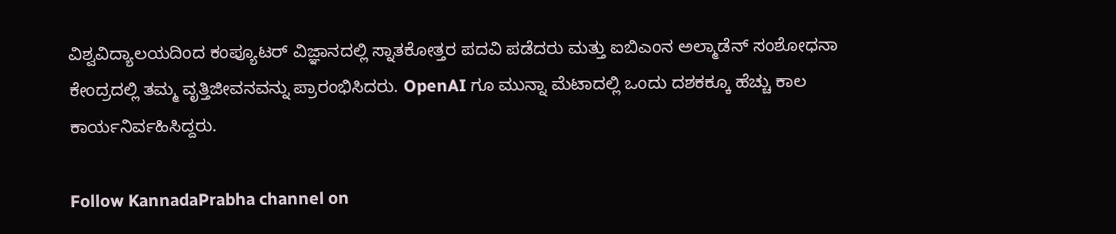ವಿಶ್ವವಿದ್ಯಾಲಯದಿಂದ ಕಂಪ್ಯೂಟರ್ ವಿಜ್ಞಾನದಲ್ಲಿ ಸ್ನಾತಕೋತ್ತರ ಪದವಿ ಪಡೆದರು ಮತ್ತು ಐಬಿಎಂನ ಅಲ್ಮಾಡೆನ್ ಸಂಶೋಧನಾ ಕೇಂದ್ರದಲ್ಲಿ ತಮ್ಮ ವೃತ್ತಿಜೀವನವನ್ನು ಪ್ರಾರಂಭಿಸಿದರು. OpenAI ಗೂ ಮುನ್ನಾ ಮೆಟಾದಲ್ಲಿ ಒಂದು ದಶಕಕ್ಕೂ ಹೆಚ್ಚು ಕಾಲ ಕಾರ್ಯನಿರ್ವಹಿಸಿದ್ದರು.

Follow KannadaPrabha channel on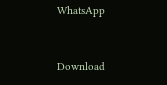WhatsApp



Download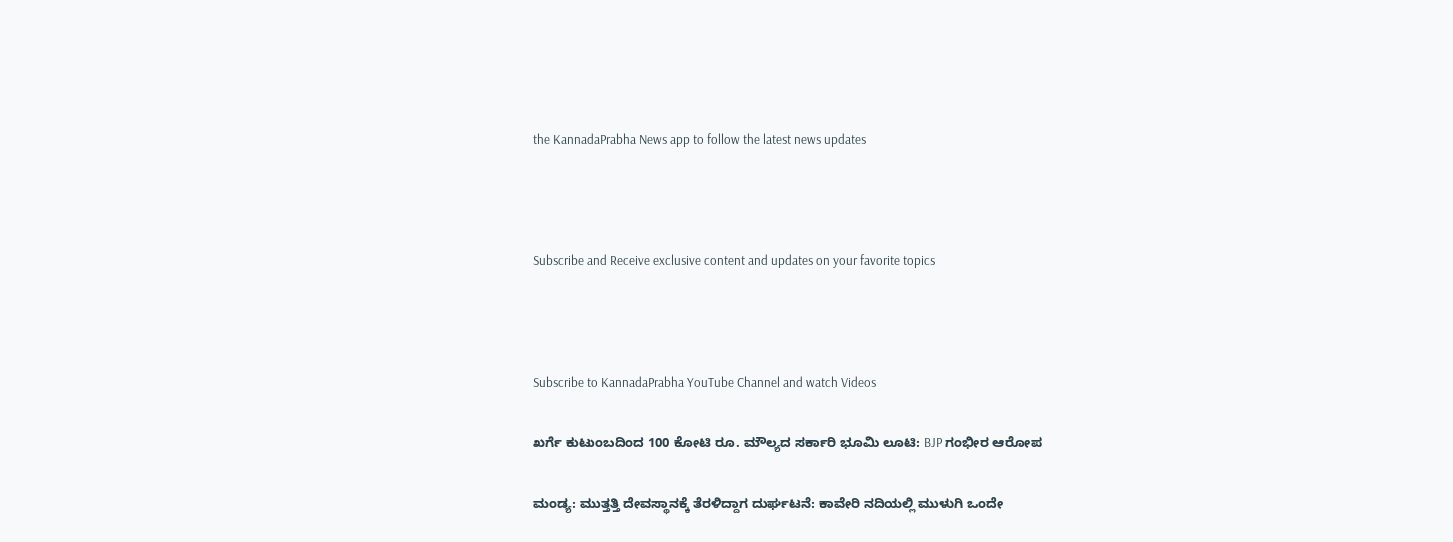the KannadaPrabha News app to follow the latest news updates



Subscribe and Receive exclusive content and updates on your favorite topics



Subscribe to KannadaPrabha YouTube Channel and watch Videos

ಖರ್ಗೆ ಕುಟುಂಬದಿಂದ 100 ಕೋಟಿ ರೂ. ಮೌಲ್ಯದ ಸರ್ಕಾರಿ ಭೂಮಿ ಲೂಟಿ: BJP ಗಂಭೀರ ಆರೋಪ

ಮಂಡ್ಯ: ಮುತ್ತತ್ತಿ ದೇವಸ್ಥಾನಕ್ಕೆ ತೆರಳಿದ್ದಾಗ ದುರ್ಘಟನೆ: ಕಾವೇರಿ ನದಿಯಲ್ಲಿ ಮುಳುಗಿ ಒಂದೇ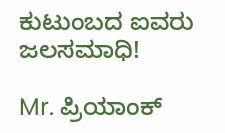ಕುಟುಂಬದ ಐವರು ಜಲಸಮಾಧಿ!

Mr. ಪ್ರಿಯಾಂಕ್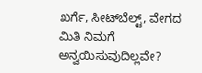ಖರ್ಗೆ, ಸೀಟ್‌ಬೆಲ್ಟ್‌, ವೇಗದ ಮಿತಿ ನಿಮಗೆ ಅನ್ವಯಿಸುವುದಿಲ್ಲವೇ?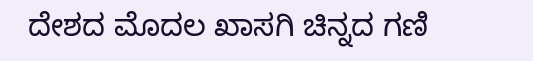ದೇಶದ ಮೊದಲ ಖಾಸಗಿ ಚಿನ್ನದ ಗಣಿ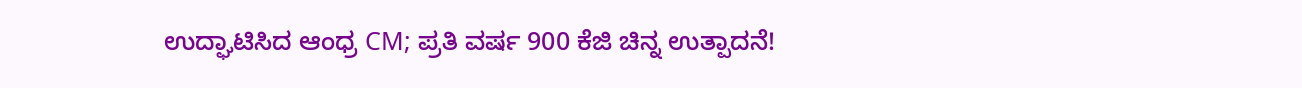ಉದ್ಘಾಟಿಸಿದ ಆಂಧ್ರ CM; ಪ್ರತಿ ವರ್ಷ 900 ಕೆಜಿ ಚಿನ್ನ ಉತ್ಪಾದನೆ!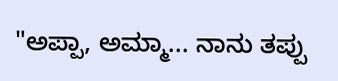"ಅಪ್ಪಾ, ಅಮ್ಮಾ... ನಾನು ತಪ್ಪು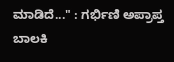ಮಾಡಿದೆ..." : ಗರ್ಭಿಣಿ ಅಪ್ರಾಪ್ತ ಬಾಲಕಿ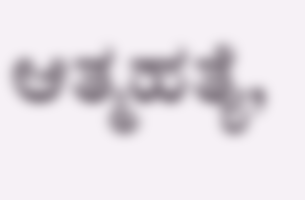ಆತ್ಮಹತ್ಯೆ,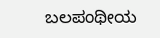ಬಲಪಂಥೀಯ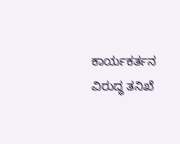ಕಾರ್ಯಕರ್ತನ ವಿರುದ್ಧ ತನಿಖೆ